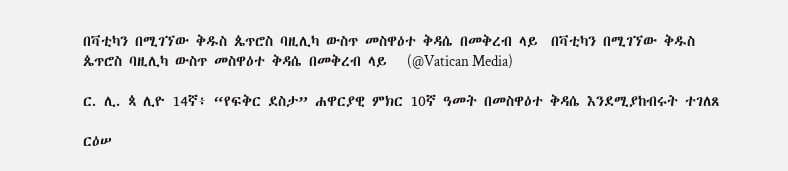በቫቲካን በሚገኘው ቅዱስ ጴጥሮስ ባዚሊካ ውስጥ መስዋዕተ ቅዳሴ በመቅረብ ላይ  በቫቲካን በሚገኘው ቅዱስ ጴጥሮስ ባዚሊካ ውስጥ መስዋዕተ ቅዳሴ በመቅረብ ላይ   (@Vatican Media)

ር. ሊ. ጳ ሊዮ 14ኛ፥ “የፍቅር ደስታ” ሐዋርያዊ ምክር 10ኛ ዓመት በመስዋዕተ ቅዳሴ እንደሚያከብሩት ተገለጸ

ርዕሠ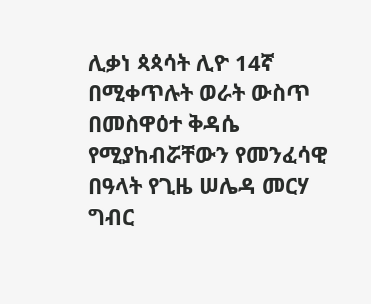ሊቃነ ጳጳሳት ሊዮ 14ኛ በሚቀጥሉት ወራት ውስጥ በመስዋዕተ ቅዳሴ የሚያከብሯቸውን የመንፈሳዊ በዓላት የጊዜ ሠሌዳ መርሃ ግብር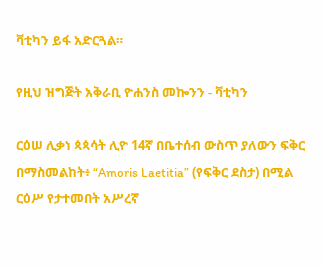ቫቲካን ይፋ አድርጓል።

የዚህ ዝግጅት አቅራቢ ዮሐንስ መኰንን - ቫቲካን

ርዕሠ ሊቃነ ጳጳሳት ሊዮ 14ኛ በቤተሰብ ውስጥ ያለውን ፍቅር በማስመልከት፥ “Amoris Laetitia” (የፍቅር ደስታ) በሚል ርዕሥ የታተመበት አሥረኛ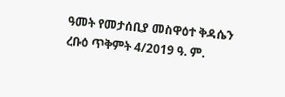ዓመት የመታሰቢያ መስዋዕተ ቅዳሴን ረቡዕ ጥቅምት 4/2019 ዓ. ም.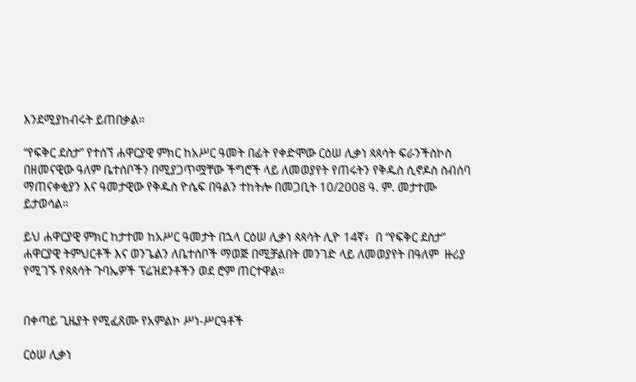እንደሚያከብሩት ይጠበቃል።

“የፍቅር ደስታ” የተሰኘ ሐዋርያዊ ምክር ከአሥር ዓመት በፊት የቀድሞው ርዕሠ ሊቃነ ጳጳሳት ፍራንችስኮስ በዘመናዊው ዓለም ቤተሰቦችን በሚያጋጥሟቸው ችግሮች ላይ ለመወያየት የጠሩትን የቅዱስ ሲኖዶስ ስብሰባ ማጠናቀቂያን እና ዓመታዊው የቅዱስ ዮሴፍ በዓልን ተከትሎ በመጋቢት 10/2008 ዓ. ም. መታተሙ ይታወሳል።

ይህ ሐዋርያዊ ምክር ከታተመ ከአሥር ዓመታት በኋላ ርዕሠ ሊቃነ ጳጳሳት ሊዮ 14ኛ፥  በ “የፍቅር ደስታ” ሐዋርያዊ ትምህርቶች እና ወንጌልን ለቤተሰቦች ማወጅ በሚቻልበት መንገድ ላይ ለመወያየት በዓለም  ዙሪያ የሚገኙ የጳጳሳት ጉባኤዎች ፕሬዝደንቶችን ወደ ሮም ጠርተዋል።


በቀጣይ ጊዜያት የሚፈጸሙ የአምልኮ ሥነ-ሥርዓቶች

ርዕሠ ሊቃነ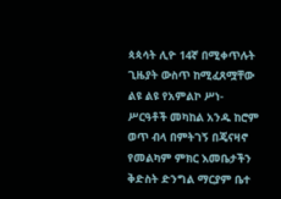ጳጳሳት ሊዮ 14ኛ በሚቀጥሉት ጊዜያት ውስጥ ከሚፈጸሟቸው ልዩ ልዩ የአምልኮ ሥነ-ሥርዓቶች መካከል አንዱ ከሮም ወጥ ብላ በምትገኝ በጄናዛኖ የመልካም ምክር እመቤታችን ቅድስት ድንግል ማርያም ቤተ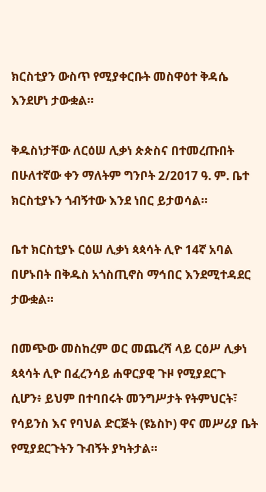ክርስቲያን ውስጥ የሚያቀርቡት መስዋዕተ ቅዳሴ እንደሆነ ታውቋል።

ቅዱስነታቸው ለርዕሠ ሊቃነ ጵጵስና በተመረጡበት በሁለተኛው ቀን ማለትም ግንቦት 2/2017 ዓ. ም. ቤተ ክርስቲያኑን ጎብኝተው እንደ ነበር ይታወሳል።

ቤተ ክርስቲያኑ ርዕሠ ሊቃነ ጳጳሳት ሊዮ 14ኛ አባል በሆኑበት በቅዱስ አጎስጢኖስ ማኅበር እንደሚተዳደር ታውቋል።

በመጭው መስከረም ወር መጨረሻ ላይ ርዕሥ ሊቃነ ጳጳሳት ሊዮ በፈረንሳይ ሐዋርያዊ ጉዞ የሚያደርጉ ሲሆን፥ ይህም በተባበሩት መንግሥታት የትምህርት፣ የሳይንስ እና የባህል ድርጅት (ዩኔስኮ) ዋና መሥሪያ ቤት የሚያደርጉትን ጉብኝት ያካትታል።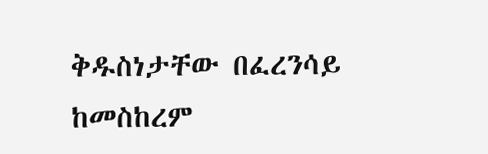ቅዱስነታቸው በፈረንሳይ ከመስከረም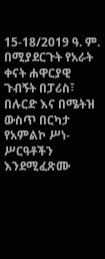15-18/2019 ዓ. ም. በሚያደርጉት የአራት ቀናት ሐዋርያዊ ጉብኝት በፓሪስ፣ በሉርድ እና በሜትዝ ውስጥ በርካታ የአምልኮ ሥነ-ሥርዓቶችን እንደሚፈጽሙ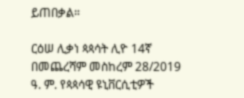ይጠበቃል።

ርዕሠ ሊቃነ ጳጳሳት ሊዮ 14ኛ በመጨረሻም መስከረም 28/2019 ዓ. ም. የጳጳሳዊ ዩኒቨርሲቲዎች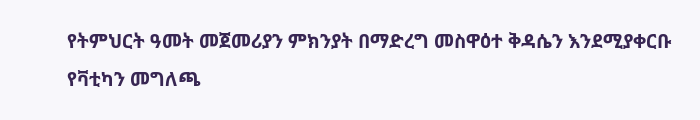የትምህርት ዓመት መጀመሪያን ምክንያት በማድረግ መስዋዕተ ቅዳሴን እንደሚያቀርቡ የቫቲካን መግለጫ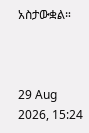አስታውቋል።



29 Aug 2026, 15:24